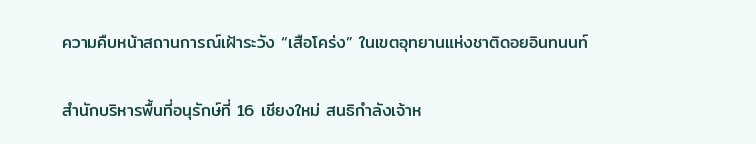ความคืบหน้าสถานการณ์เฝ้าระวัง “เสือโคร่ง” ในเขตอุทยานแห่งชาติดอยอินทนนท์

สำนักบริหารพื้นที่อนุรักษ์ที่ 16 เชียงใหม่ สนธิกำลังเจ้าห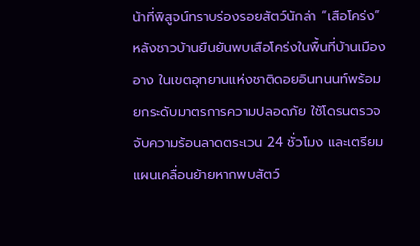น้าที่พิสูจน์ทราบร่องรอยสัตว์นักล่า “เสือโคร่ง” หลังชาวบ้านยืนยันพบเสือโคร่งในพื้นที่บ้านเมืองอาง ในเขตอุทยานแห่งชาติดอยอินทนนท์พร้อมยกระดับมาตรการความปลอดภัย ใช้โดรนตรวจจับความร้อนลาดตระเวน 24 ชั่วโมง และเตรียมแผนเคลื่อนย้ายหากพบสัตว์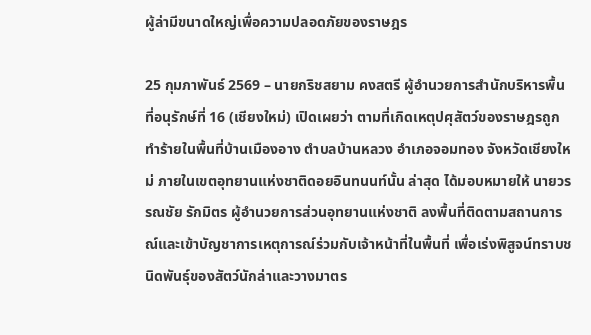ผู้ล่ามีขนาดใหญ่เพื่อความปลอดภัยของราษฎร

25 กุมภาพันธ์ 2569 – นายกริชสยาม คงสตรี ผู้อำนวยการสำนักบริหารพื้นที่อนุรักษ์ที่ 16 (เชียงใหม่) เปิดเผยว่า ตามที่เกิดเหตุปศุสัตว์ของราษฎรถูกทำร้ายในพื้นที่บ้านเมืองอาง ตำบลบ้านหลวง อำเภอจอมทอง จังหวัดเชียงใหม่ ภายในเขตอุทยานแห่งชาติดอยอินทนนท์นั้น ล่าสุด ได้มอบหมายให้ นายวรรณชัย รักมิตร ผู้อำนวยการส่วนอุทยานแห่งชาติ ลงพื้นที่ติดตามสถานการณ์และเข้าบัญชาการเหตุการณ์ร่วมกับเจ้าหน้าที่ในพื้นที่ เพื่อเร่งพิสูจน์ทราบชนิดพันธุ์ของสัตว์นักล่าและวางมาตร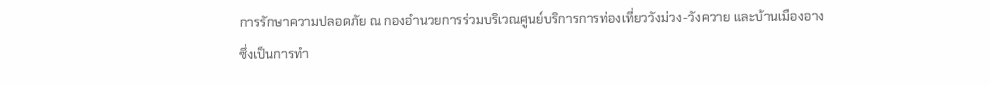การรักษาความปลอดภัย ณ กองอำนวยการร่วมบริเวณศูนย์บริการการท่องเที่ยววังม่วง-วังควาย และบ้านเมืองอาง ซึ่งเป็นการทำ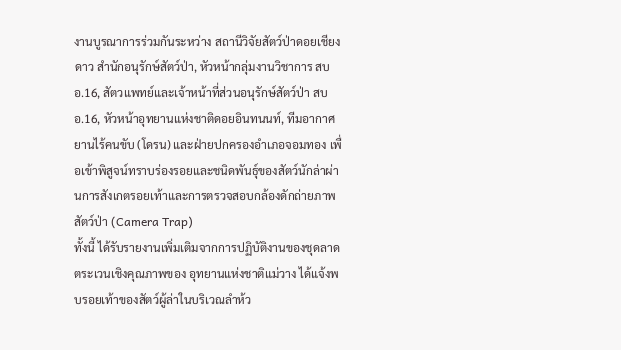งานบูรณาการร่วมกันระหว่าง สถานีวิจัยสัตว์ป่าดอยเชียงดาว สำนักอนุรักษ์สัตว์ป่า, หัวหน้ากลุ่มงานวิชาการ สบอ.16, สัตวแพทย์และเจ้าหน้าที่ส่วนอนุรักษ์สัตว์ป่า สบอ.16, หัวหน้าอุทยานแห่งชาติดอยอินทนนท์, ทีมอากาศยานไร้คนขับ (โดรน) และฝ่ายปกครองอำเภอจอมทอง เพื่อเข้าพิสูจน์ทราบร่องรอยและชนิดพันธุ์ของสัตว์นักล่าผ่านการสังเกตรอยเท้าและการตรวจสอบกล้องดักถ่ายภาพสัตว์ป่า (Camera Trap)
ทั้งนี้ ได้รับรายงานเพิ่มเติมจากการปฏิบัติงานของชุดลาดตระเวนเชิงคุณภาพของ อุทยานแห่งชาติแม่วาง ได้แจ้งพบรอยเท้าของสัตว์ผู้ล่าในบริเวณลำห้ว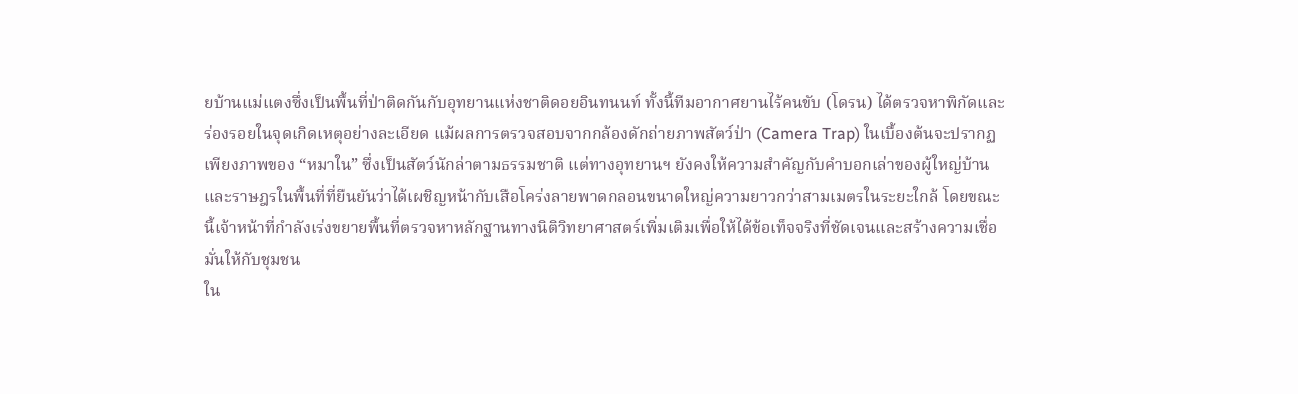ยบ้านแม่แตงซึ่งเป็นพื้นที่ป่าติดกันกับอุทยานแห่งชาติดอยอินทนนท์ ทั้งนี้ทีมอากาศยานไร้คนขับ (โดรน) ได้ตรวจหาพิกัดและร่องรอยในจุดเกิดเหตุอย่างละเอียด แม้ผลการตรวจสอบจากกล้องดักถ่ายภาพสัตว์ป่า (Camera Trap) ในเบื้องต้นจะปรากฏเพียงภาพของ “หมาใน” ซึ่งเป็นสัตว์นักล่าตามธรรมชาติ แต่ทางอุทยานฯ ยังคงให้ความสำคัญกับคำบอกเล่าของผู้ใหญ่บ้านและราษฎรในพื้นที่ที่ยืนยันว่าได้เผชิญหน้ากับเสือโคร่งลายพาดกลอนขนาดใหญ่ความยาวกว่าสามเมตรในระยะใกล้ โดยขณะนี้เจ้าหน้าที่กำลังเร่งขยายพื้นที่ตรวจหาหลักฐานทางนิติวิทยาศาสตร์เพิ่มเติมเพื่อให้ได้ข้อเท็จจริงที่ชัดเจนและสร้างความเชื่อมั่นให้กับชุมชน
ใน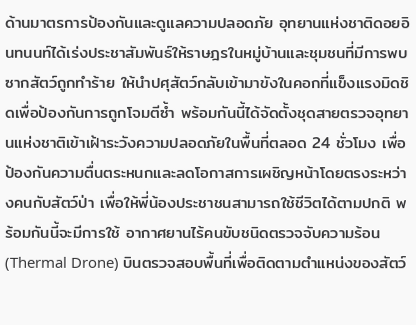ด้านมาตรการป้องกันและดูแลความปลอดภัย อุทยานแห่งชาติดอยอินทนนท์ได้เร่งประชาสัมพันธ์ให้ราษฎรในหมู่บ้านและชุมชนที่มีการพบซากสัตว์ถูกทำร้าย ให้นำปศุสัตว์กลับเข้ามาขังในคอกที่แข็งแรงมิดชิดเพื่อป้องกันการถูกโจมตีซ้ำ พร้อมกันนี้ได้จัดตั้งชุดสายตรวจอุทยานแห่งชาติเข้าเฝ้าระวังความปลอดภัยในพื้นที่ตลอด 24 ชั่วโมง เพื่อป้องกันความตื่นตระหนกและลดโอกาสการเผชิญหน้าโดยตรงระหว่างคนกับสัตว์ป่า เพื่อให้พี่น้องประชาชนสามารถใช้ชีวิตได้ตามปกติ พร้อมกันนี้จะมีการใช้ อากาศยานไร้คนขับชนิดตรวจจับความร้อน (Thermal Drone) บินตรวจสอบพื้นที่เพื่อติดตามตำแหน่งของสัตว์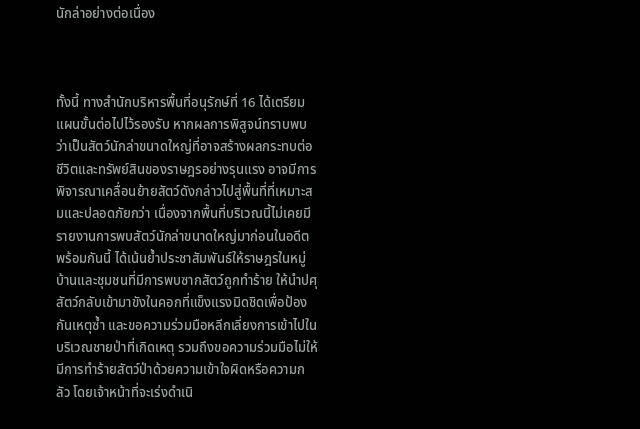นักล่าอย่างต่อเนื่อง



ทั้งนี้ ทางสำนักบริหารพื้นที่อนุรักษ์ที่ 16 ได้เตรียมแผนขั้นต่อไปไว้รองรับ หากผลการพิสูจน์ทราบพบว่าเป็นสัตว์นักล่าขนาดใหญ่ที่อาจสร้างผลกระทบต่อชีวิตและทรัพย์สินของราษฎรอย่างรุนแรง อาจมีการพิจารณาเคลื่อนย้ายสัตว์ดังกล่าวไปสู่พื้นที่ที่เหมาะสมและปลอดภัยกว่า เนื่องจากพื้นที่บริเวณนี้ไม่เคยมีรายงานการพบสัตว์นักล่าขนาดใหญ่มาก่อนในอดีต พร้อมกันนี้ ได้เน้นย้ำประชาสัมพันธ์ให้ราษฎรในหมู่บ้านและชุมชนที่มีการพบซากสัตว์ถูกทำร้าย ให้นำปศุสัตว์กลับเข้ามาขังในคอกที่แข็งแรงมิดชิดเพื่อป้องกันเหตุซ้ำ และขอความร่วมมือหลีกเลี่ยงการเข้าไปในบริเวณชายป่าที่เกิดเหตุ รวมถึงขอความร่วมมือไม่ให้มีการทำร้ายสัตว์ป่าด้วยความเข้าใจผิดหรือความกลัว โดยเจ้าหน้าที่จะเร่งดำเนิ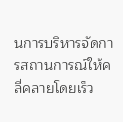นการบริหารจัดการสถานการณ์ให้คลี่คลายโดยเร็ว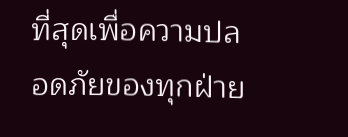ที่สุดเพื่อความปลอดภัยของทุกฝ่าย